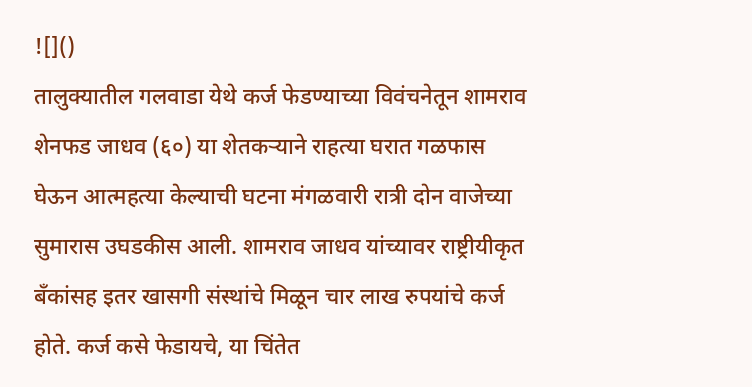![]()
तालुक्यातील गलवाडा येथे कर्ज फेडण्याच्या विवंचनेतून शामराव शेनफड जाधव (६०) या शेतकऱ्याने राहत्या घरात गळफास घेऊन आत्महत्या केल्याची घटना मंगळवारी रात्री दोन वाजेच्या सुमारास उघडकीस आली. शामराव जाधव यांच्यावर राष्ट्रीयीकृत बँकांसह इतर खासगी संस्थांचे मिळून चार लाख रुपयांचे कर्ज होते. कर्ज कसे फेडायचे, या चिंतेत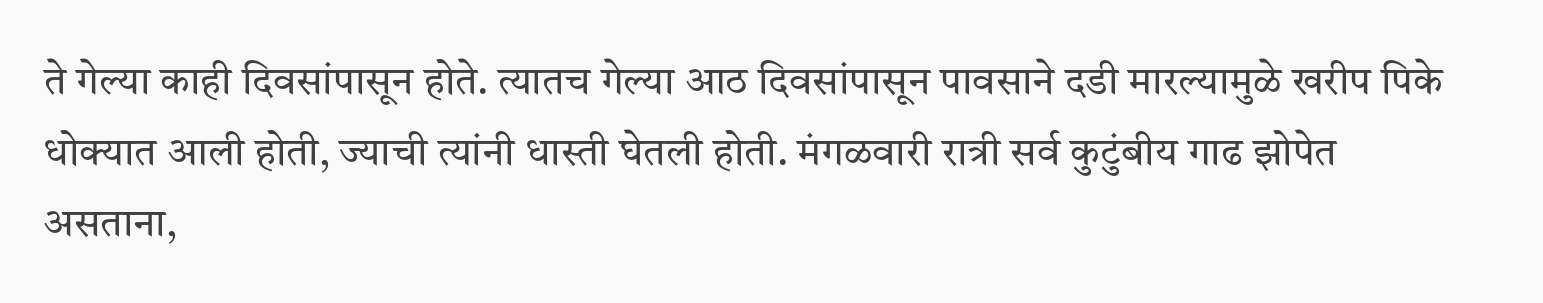ते गेल्या काही दिवसांपासून होते. त्यातच गेल्या आठ दिवसांपासून पावसाने दडी मारल्यामुळे खरीप पिके धोक्यात आली होती, ज्याची त्यांनी धास्ती घेतली होती. मंगळवारी रात्री सर्व कुटुंबीय गाढ झोपेत असताना,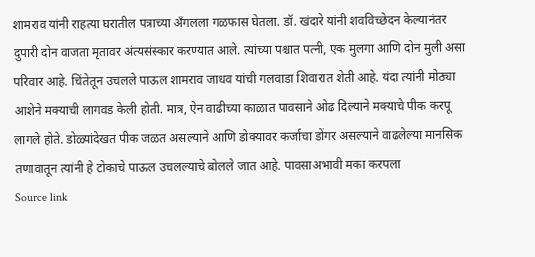शामराव यांनी राहत्या घरातील पत्राच्या अँगलला गळफास घेतला. डॉ. खंदारे यांनी शवविच्छेदन केल्यानंतर दुपारी दोन वाजता मृतावर अंत्यसंस्कार करण्यात आले. त्यांच्या पश्चात पत्नी, एक मुलगा आणि दोन मुली असा परिवार आहे. चिंतेतून उचलले पाऊल शामराव जाधव यांची गलवाडा शिवारात शेती आहे. यंदा त्यांनी मोठ्या आशेने मक्याची लागवड केली होती. मात्र, ऐन वाढीच्या काळात पावसाने ओढ दिल्याने मक्याचे पीक करपू लागले होते. डोळ्यांदेखत पीक जळत असल्याने आणि डोक्यावर कर्जाचा डोंगर असल्याने वाढलेल्या मानसिक तणावातून त्यांनी हे टोकाचे पाऊल उचलल्याचे बोलले जात आहे. पावसाअभावी मका करपला
Source link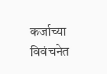कर्जाच्या विवंचनेत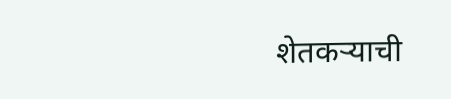शेतकऱ्याची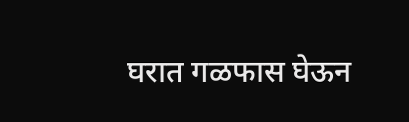घरात गळफास घेऊन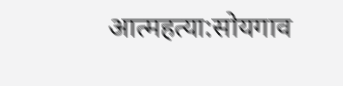आत्महत्या:सोयगाव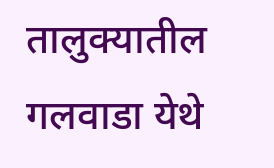तालुक्यातील गलवाडा येथे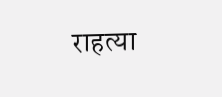राहत्या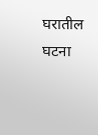घरातील घटना